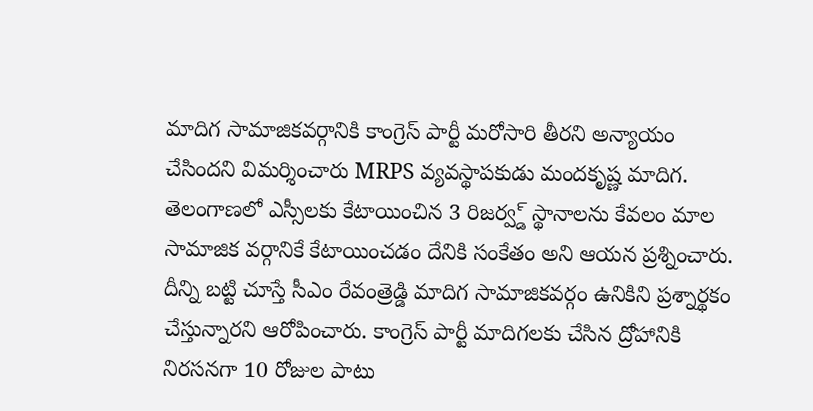మాదిగ సామాజికవర్గానికి కాంగ్రెస్ పార్టీ మరోసారి తీరని అన్యాయం చేసిందని విమర్శించారు MRPS వ్యవస్థాపకుడు మందకృష్ణ మాదిగ. తెలంగాణలో ఎస్సీలకు కేటాయించిన 3 రిజర్వ్డ్ స్థానాలను కేవలం మాల సామాజిక వర్గానికే కేటాయించడం దేనికి సంకేతం అని ఆయన ప్రశ్నించారు. దీన్ని బట్టి చూస్తే సీఎం రేవంత్రెడ్డి మాదిగ సామాజికవర్గం ఉనికిని ప్రశ్నార్థకం చేస్తున్నారని ఆరోపించారు. కాంగ్రెస్ పార్టీ మాదిగలకు చేసిన ద్రోహానికి నిరసనగా 10 రోజుల పాటు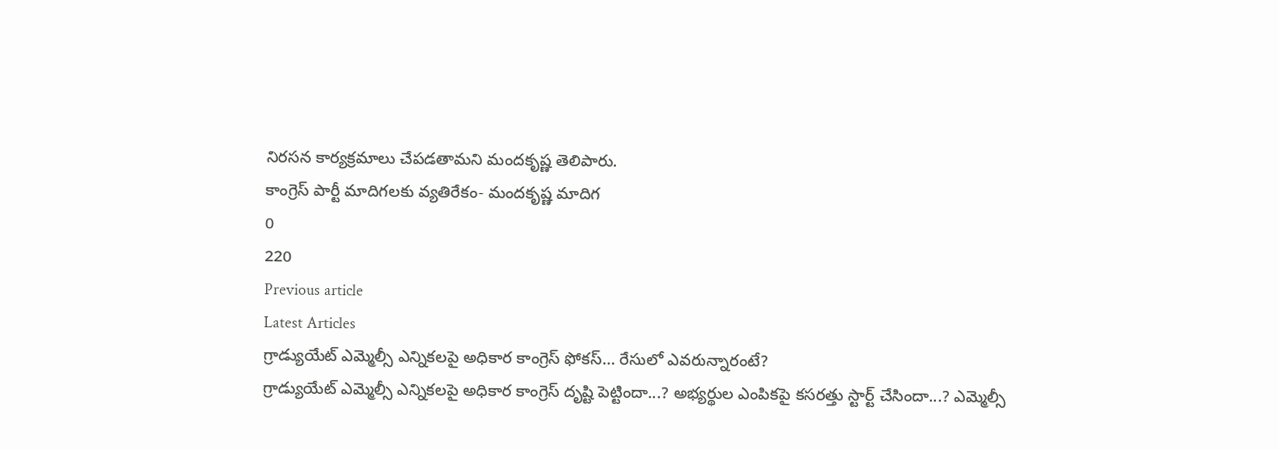నిరసన కార్యక్రమాలు చేపడతామని మందకృష్ణ తెలిపారు.
కాంగ్రెస్ పార్టీ మాదిగలకు వ్యతిరేకం- మందకృష్ణ మాదిగ
0
220
Previous article
Latest Articles
గ్రాడ్యుయేట్ ఎమ్మెల్సీ ఎన్నికలపై అధికార కాంగ్రెస్ ఫోకస్… రేసులో ఎవరున్నారంటే?
గ్రాడ్యుయేట్ ఎమ్మెల్సీ ఎన్నికలపై అధికార కాంగ్రెస్ దృష్టి పెట్టిందా...? అభ్యర్థుల ఎంపికపై కసరత్తు స్టార్ట్ చేసిందా...? ఎమ్మెల్సీ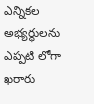ఎన్నికల అభ్యర్థులను ఎప్పటి లోగా ఖరారు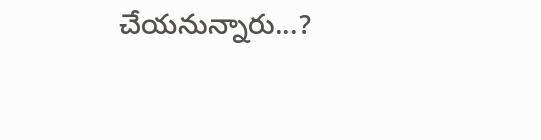చేయనున్నారు...?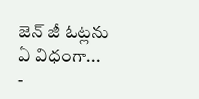జెన్ జీ ఓట్లను ఏ విధంగా...
-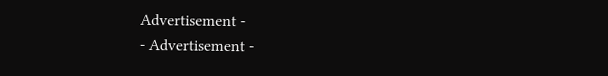Advertisement -
- Advertisement -